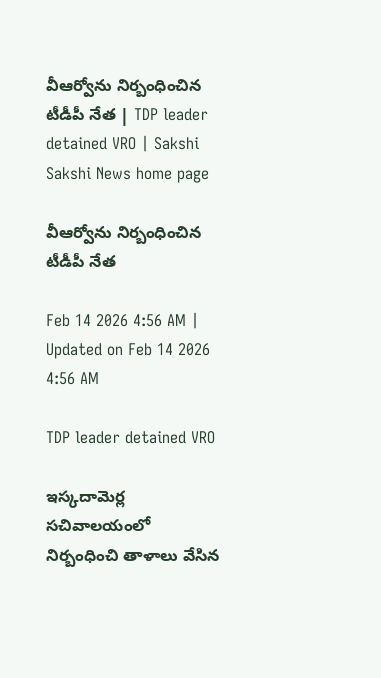వీఆర్వోను నిర్బంధించిన టీడీపీ నేత | TDP leader detained VRO | Sakshi
Sakshi News home page

వీఆర్వోను నిర్బంధించిన టీడీపీ నేత

Feb 14 2026 4:56 AM | Updated on Feb 14 2026 4:56 AM

TDP leader detained VRO

ఇస్కదామెర్ల సచివాలయంలో నిర్బంధించి తాళాలు వేసిన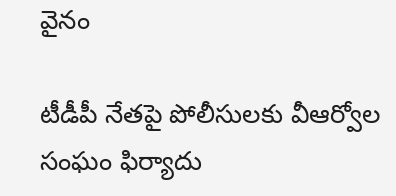వైనం

టీడీపీ నేతపై పోలీసులకు వీఆర్వోల సంఘం ఫిర్యాదు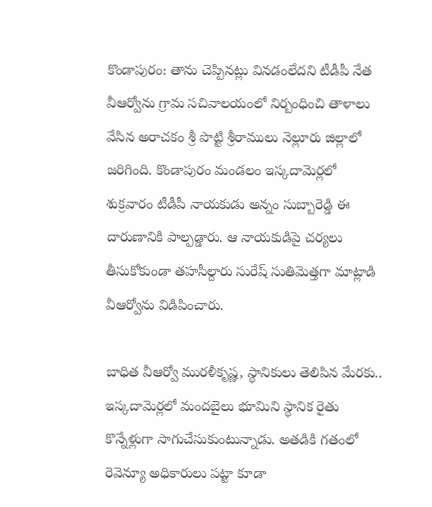కొండాపురం: తాను చెప్పినట్లు వినడంలేదని టీడీపీ నేత వీఆర్వోను గ్రామ సచివాలయంలో నిర్బంధించి తాళాలు వేసిన అరాచకం శ్రీ పొట్టి శ్రీరాములు నెల్లూరు జిల్లాలో జరిగింది. కొండాపురం మండలం ఇస్కదామెర్లలో శుక్రవారం టీడీపీ నాయకుడు అన్నం సుబ్బారెడ్డి ఈ దారుణానికి పాల్పడ్డారు. ఆ నాయకుడిపై చర్యలు తీసుకోకుండా తహసీల్దారు సురేష్‌ సుతిమెత్తగా మాట్లాడి వీఆర్వోను విడిపించారు.

బాధిత వీఆర్వో మురళీకృష్ణ, స్థానికులు తెలిపిన మేరకు.. ఇస్కదామెర్లలో మందబైలు భూమిని స్థానిక రైతు కొన్నేళ్లుగా సాగుచేసుకుంటున్నాడు. అతడికి గతంలో రెవెన్యూ అధికారులు పట్టా కూడా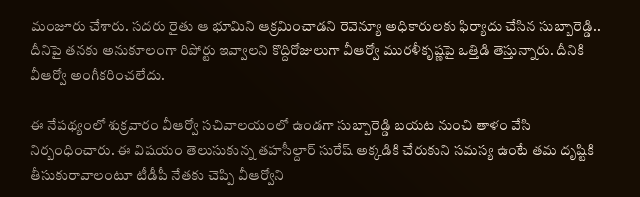మంజూరు చేశారు. సదరు రైతు ఆ భూమిని ఆక్రమించాడని రెవెన్యూ అధికారులకు ఫిర్యాదు చేసిన సుబ్బారెడ్డి.. దీనిపై తనకు అనుకూలంగా రిపోర్టు ఇవ్వాలని కొద్దిరోజులుగా వీఆర్వో మురళీకృష్ణపై ఒత్తిడి తెస్తున్నారు. దీనికి వీఆర్వో అంగీకరించలేదు.

ఈ నేపథ్యంలో శుక్రవారం వీఆర్వో సచివాలయంలో ఉండగా సుబ్బారెడ్డి బయట నుంచి తాళం వేసి నిర్బంధించారు. ఈ విషయం తెలుసుకున్న తహసీల్దార్‌ సురేష్‌ అక్కడికి చేరుకుని సమస్య ఉంటే తమ దృష్టికి తీసుకురావాలంటూ టీడీపీ నేతకు చెప్పి వీఆర్వోని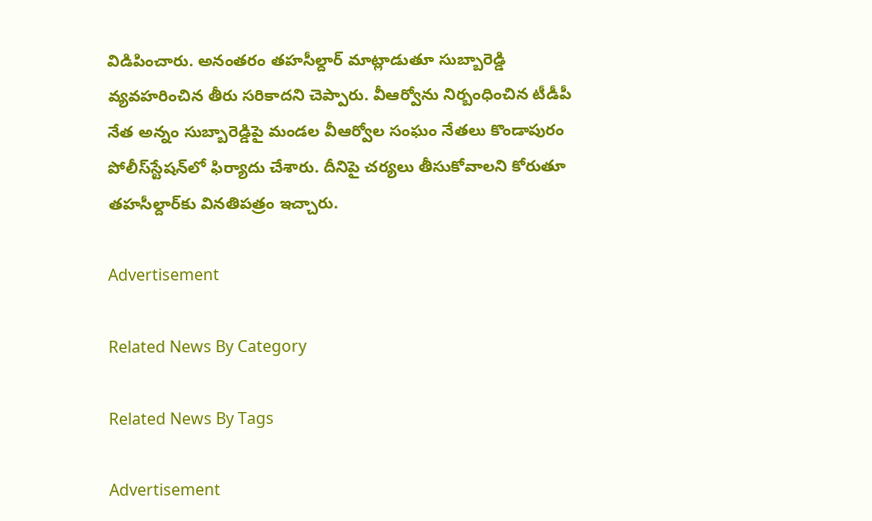విడిపించారు. అనంతరం తహసీల్దార్‌ మాట్లాడుతూ సుబ్బారెడ్డి వ్యవహరించిన తీరు సరికాదని చెప్పారు. వీఆర్వోను నిర్బంధించిన టీడీపీ నేత అన్నం సుబ్బారెడ్డిపై మండల వీఆర్వోల సంఘం నేతలు కొండాపురం పోలీస్‌స్టేషన్‌లో ఫిర్యాదు చేశారు. దీనిపై చర్యలు తీసుకోవాలని కోరుతూ తహసీల్దార్‌కు వినతిపత్రం ఇచ్చారు.

Advertisement

Related News By Category

Related News By Tags

Advertisement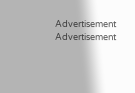Advertisement
Advertisement